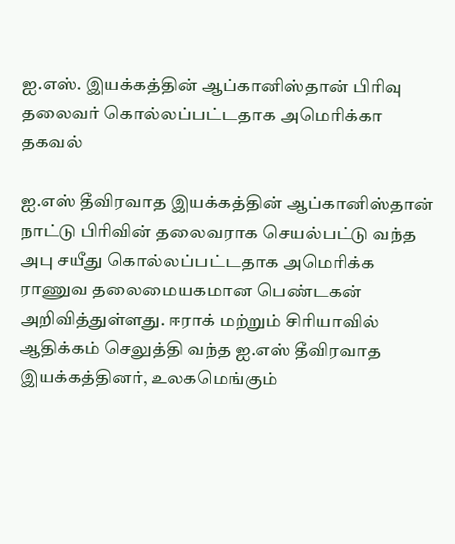ஐ.எஸ். இயக்கத்தின் ஆப்கானிஸ்தான் பிரிவு தலைவர் கொல்லப்பட்டதாக அமெரிக்கா தகவல்

ஐ.எஸ் தீவிரவாத இயக்கத்தின் ஆப்கானிஸ்தான் நாட்டு பிரிவின் தலைவராக செயல்பட்டு வந்த அபு சயீது கொல்லப்பட்டதாக அமெரிக்க ராணுவ தலைமையகமான பெண்டகன் அறிவித்துள்ளது. ஈராக் மற்றும் சிரியாவில் ஆதிக்கம் செலுத்தி வந்த ஐ.எஸ் தீவிரவாத இயக்கத்தினர், உலகமெங்கும்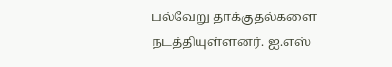பல்வேறு தாக்குதல்களை நடத்தியுள்ளனர். ஐ.எஸ்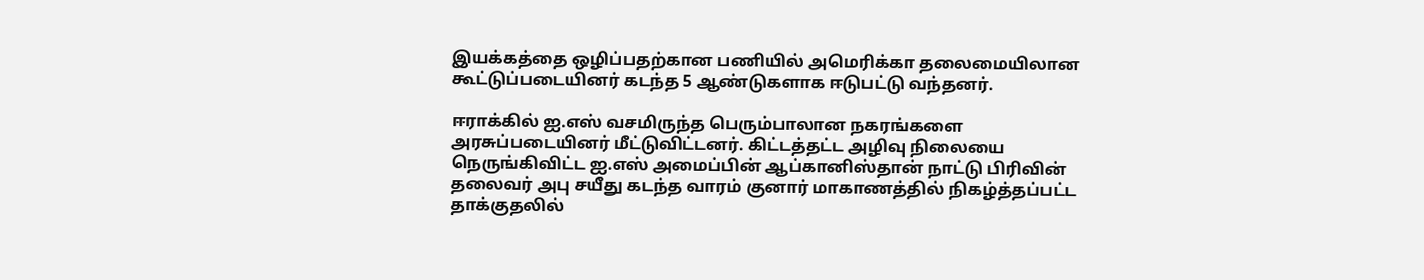இயக்கத்தை ஒழிப்பதற்கான பணியில் அமெரிக்கா தலைமையிலான கூட்டுப்படையினர் கடந்த 5 ஆண்டுகளாக ஈடுபட்டு வந்தனர்.

ஈராக்கில் ஐ.எஸ் வசமிருந்த பெரும்பாலான நகரங்களை அரசுப்படையினர் மீட்டுவிட்டனர். கிட்டத்தட்ட அழிவு நிலையை நெருங்கிவிட்ட ஐ.எஸ் அமைப்பின் ஆப்கானிஸ்தான் நாட்டு பிரிவின் தலைவர் அபு சயீது கடந்த வாரம் குனார் மாகாணத்தில் நிகழ்த்தப்பட்ட தாக்குதலில்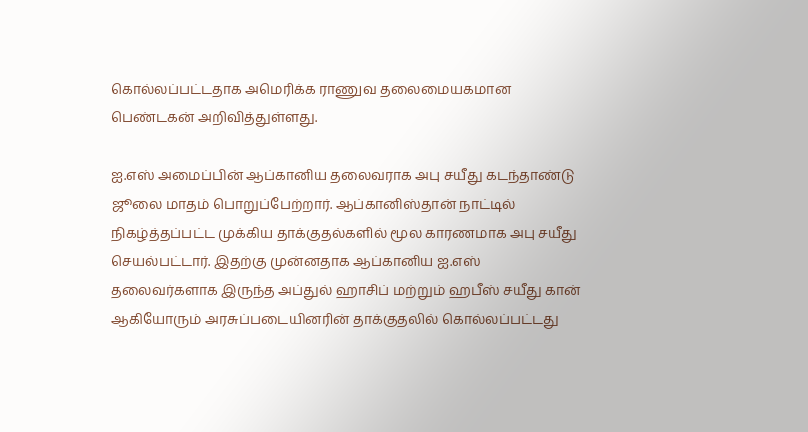கொல்லப்பட்டதாக அமெரிக்க ராணுவ தலைமையகமான பெண்டகன் அறிவித்துள்ளது.

ஐ.எஸ் அமைப்பின் ஆப்கானிய தலைவராக அபு சயீது கடந்தாண்டு ஜூலை மாதம் பொறுப்பேற்றார். ஆப்கானிஸ்தான் நாட்டில் நிகழ்த்தப்பட்ட முக்கிய தாக்குதல்களில் மூல காரணமாக அபு சயீது செயல்பட்டார். இதற்கு முன்னதாக ஆப்கானிய ஐ.எஸ் தலைவர்களாக இருந்த அப்துல் ஹாசிப் மற்றும் ஹபீஸ் சயீது கான் ஆகியோரும் அரசுப்படையினரின் தாக்குதலில் கொல்லப்பட்டது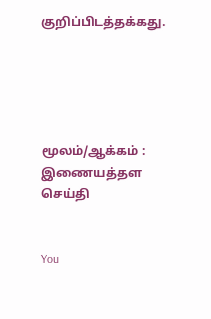குறிப்பிடத்தக்கது.





மூலம்/ஆக்கம் : இணையத்தள செய்தி


You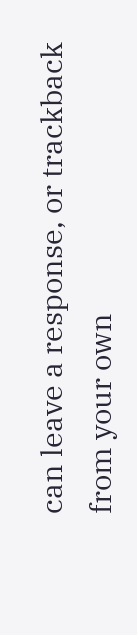can leave a response, or trackback from your own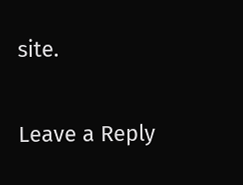site.

Leave a Reply